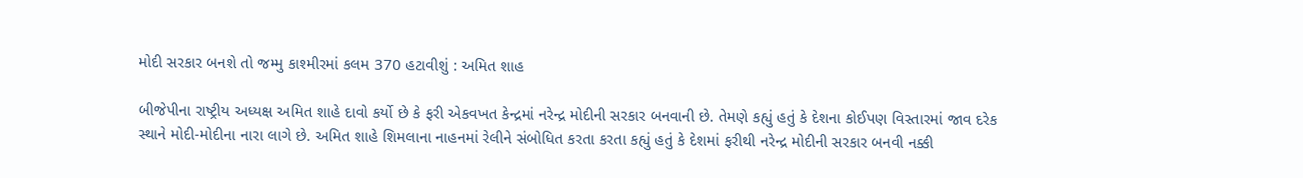મોદી સરકાર બનશે તો જમ્મુ કાશ્મીરમાં કલમ 370 હટાવીશું : અમિત શાહ

બીજેપીના રાષ્ટ્રીય અધ્યક્ષ અમિત શાહે દાવો કર્યો છે કે ફરી એકવખત કેન્દ્રમાં નરેન્દ્ર મોદીની સરકાર બનવાની છે. તેમણે કહ્યું હતું કે દેશના કોઈપણ વિસ્તારમાં જાવ દરેક સ્થાને મોદી-મોદીના નારા લાગે છે. અમિત શાહે શિમલાના નાહનમાં રેલીને સંબોધિત કરતા કરતા કહ્યું હતું કે દેશમાં ફરીથી નરેન્દ્ર મોદીની સરકાર બનવી નક્કી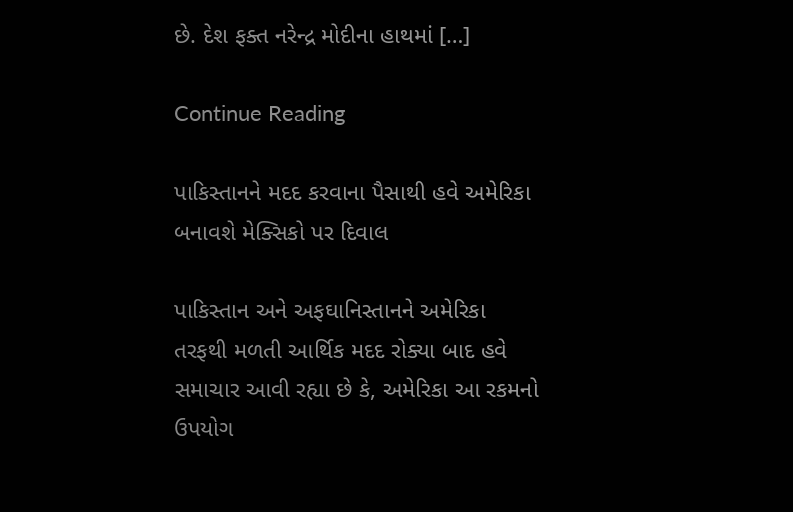છે. દેશ ફક્ત નરેન્દ્ર મોદીના હાથમાં […]

Continue Reading

પાકિસ્તાનને મદદ કરવાના પૈસાથી હવે અમેરિકા બનાવશે મેક્સિકો પર દિવાલ

પાકિસ્તાન અને અફઘાનિસ્તાનને અમેરિકા તરફથી મળતી આર્થિક મદદ રોક્યા બાદ હવે સમાચાર આવી રહ્યા છે કે, અમેરિકા આ રકમનો ઉપયોગ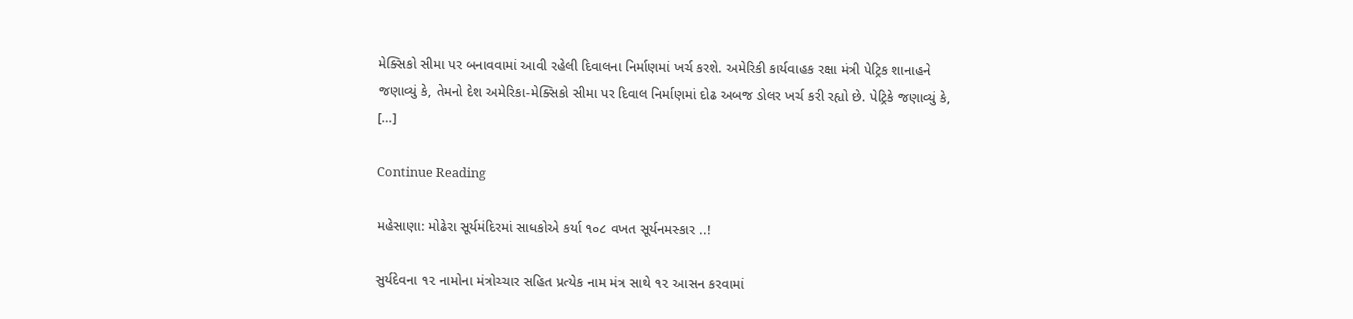મેક્સિકો સીમા પર બનાવવામાં આવી રહેલી દિવાલના નિર્માણમાં ખર્ચ કરશે. અમેરિકી કાર્યવાહક રક્ષા મંત્રી પેટ્રિક શાનાહને જણાવ્યું કે, તેમનો દેશ અમેરિકા-મેક્સિકો સીમા પર દિવાલ નિર્માણમાં દોઢ અબજ ડોલર ખર્ચ કરી રહ્યો છે. પેટ્રિકે જણાવ્યું કે, […]

Continue Reading

મહેસાણા: મોઢેરા સૂર્યમંદિરમાં સાધકોએ કર્યા ૧૦૮ વખત સૂર્યનમસ્કાર ..!

સુર્યદેવના ૧૨ નામોના મંત્રોચ્ચાર સહિત પ્રત્યેક નામ મંત્ર સાથે ૧૨ આસન કરવામાં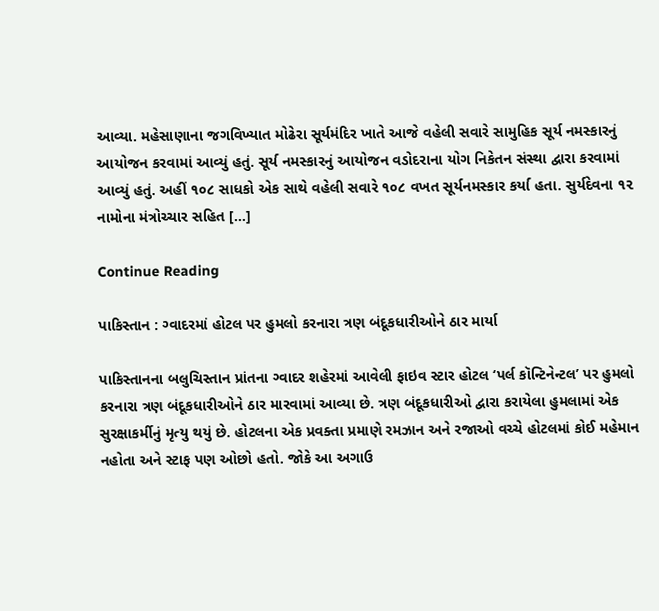આવ્યા. મહેસાણાના જગવિખ્યાત મોઢેરા સૂર્યમંદિર ખાતે આજે વહેલી સવારે સામુહિક સૂર્ય નમસ્કારનું આયોજન કરવામાં આવ્યું હતું. સૂર્ય નમસ્કારનું આયોજન વડોદરાના યોગ નિકેતન સંસ્થા દ્વારા કરવામાં આવ્યું હતું. અહીં ૧૦૮ સાધકો એક સાથે વહેલી સવારે ૧૦૮ વખત સૂર્યનમસ્કાર કર્યા હતા. સુર્યદેવના ૧૨ નામોના મંત્રોચ્ચાર સહિત […]

Continue Reading

પાકિસ્તાન : ગ્વાદરમાં હોટલ પર હુમલો કરનારા ત્રણ બંદૂકધારીઓને ઠાર માર્યા

પાકિસ્તાનના બલુચિસ્તાન પ્રાંતના ગ્વાદર શહેરમાં આવેલી ફાઇવ સ્ટાર હોટલ ‘પર્લ કૉન્ટિનેન્ટલ’ પર હુમલો કરનારા ત્રણ બંદૂકધારીઓને ઠાર મારવામાં આવ્યા છે. ત્રણ બંદૂકધારીઓ દ્વારા કરાયેલા હુમલામાં એક સુરક્ષાકર્મીનું મૃત્યુ થયું છે. હોટલના એક પ્રવક્તા પ્રમાણે રમઝાન અને રજાઓ વચ્ચે હોટલમાં કોઈ મહેમાન નહોતા અને સ્ટાફ પણ ઓછો હતો. જોકે આ અગાઉ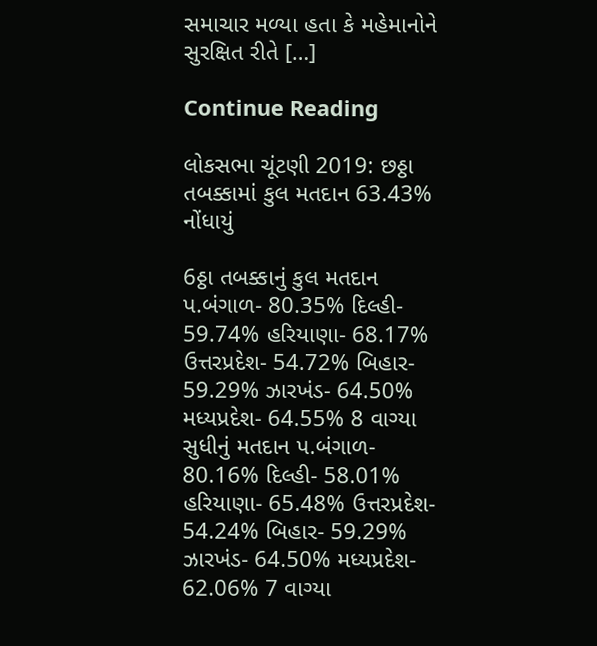સમાચાર મળ્યા હતા કે મહેમાનોને સુરક્ષિત રીતે […]

Continue Reading

લોકસભા ચૂંટણી 2019: છઠ્ઠા તબક્કામાં કુલ મતદાન 63.43% નોંધાયું

6ઠ્ઠા તબક્કાનું કુલ મતદાન પ.બંગાળ- 80.35% દિલ્હી- 59.74% હરિયાણા- 68.17% ઉત્તરપ્રદેશ- 54.72% બિહાર- 59.29% ઝારખંડ- 64.50% મધ્યપ્રદેશ- 64.55% 8 વાગ્યા સુધીનું મતદાન પ.બંગાળ- 80.16% દિલ્હી- 58.01% હરિયાણા- 65.48% ઉત્તરપ્રદેશ- 54.24% બિહાર- 59.29% ઝારખંડ- 64.50% મધ્યપ્રદેશ- 62.06% 7 વાગ્યા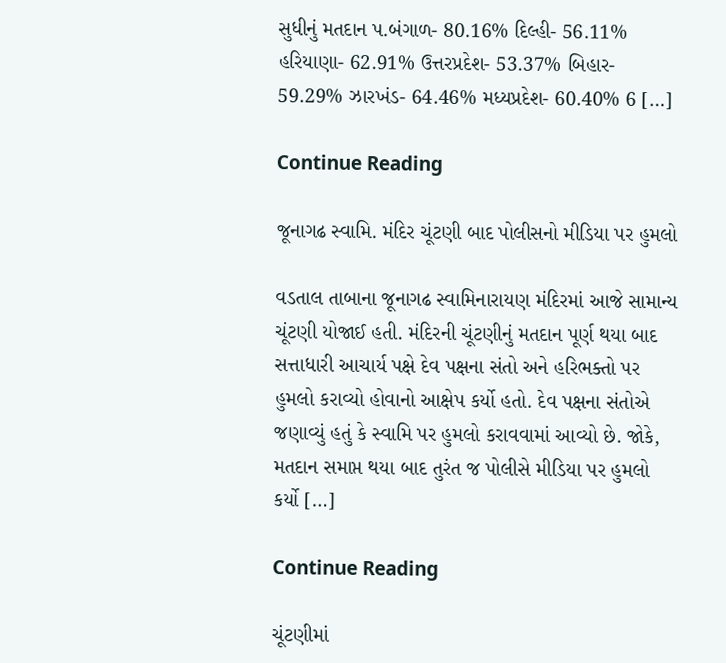સુધીનું મતદાન પ.બંગાળ- 80.16% દિલ્હી- 56.11% હરિયાણા- 62.91% ઉત્તરપ્રદેશ- 53.37% બિહાર- 59.29% ઝારખંડ- 64.46% મધ્યપ્રદેશ- 60.40% 6 […]

Continue Reading

જૂનાગઢ સ્વામિ. મંદિર ચૂંટણી બાદ પોલીસનો મીડિયા પર હુમલો

વડતાલ તાબાના જૂનાગઢ સ્વામિનારાયણ મંદિરમાં આજે સામાન્ય ચૂંટણી યોજાઈ હતી. મંદિરની ચૂંટણીનું મતદાન પૂર્ણ થયા બાદ સત્તાધારી આચાર્ય પક્ષે દેવ પક્ષના સંતો અને હરિભક્તો પર હુમલો કરાવ્યો હોવાનો આક્ષેપ કર્યો હતો. દેવ પક્ષના સંતોએ જણાવ્યું હતું કે સ્વામિ પર હુમલો કરાવવામાં આવ્યો છે. જોકે, મતદાન સમાપ્ત થયા બાદ તુરંત જ પોલીસે મીડિયા પર હુમલો કર્યો […]

Continue Reading

ચૂંટણીમાં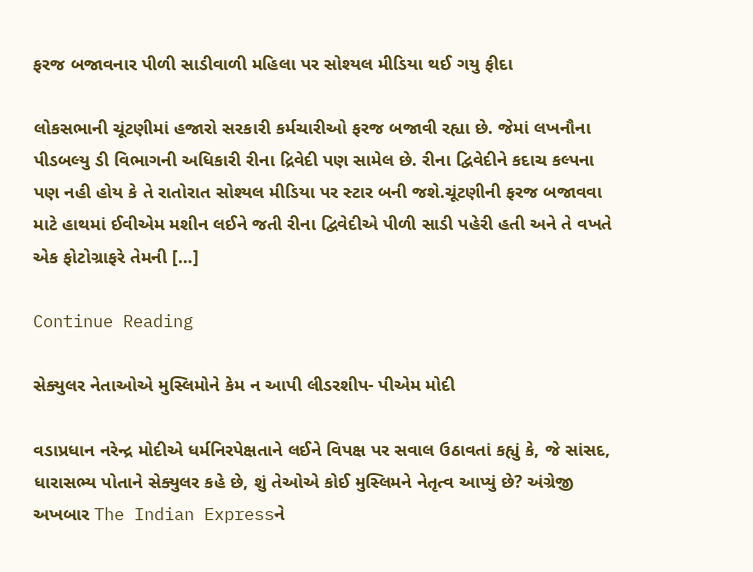ફરજ બજાવનાર પીળી સાડીવાળી મહિલા પર સોશ્યલ મીડિયા થઈ ગયુ ફીદા

લોકસભાની ચૂંટણીમાં હજારો સરકારી કર્મચારીઓ ફરજ બજાવી રહ્યા છે. જેમાં લખનૌના પીડબલ્યુ ડી વિભાગની અધિકારી રીના દ્રિવેદી પણ સામેલ છે. રીના દ્વિવેદીને કદાચ કલ્પના પણ નહી હોય કે તે રાતોરાત સોશ્યલ મીડિયા પર સ્ટાર બની જશે.ચૂંટણીની ફરજ બજાવવા માટે હાથમાં ઈવીએમ મશીન લઈને જતી રીના દ્વિવેદીએ પીળી સાડી પહેરી હતી અને તે વખતે એક ફોટોગ્રાફરે તેમની […]

Continue Reading

સેક્યુલર નેતાઓએ મુસ્લિમોને કેમ ન આપી લીડરશીપ- પીએમ મોદી

વડાપ્રધાન નરેન્દ્ર મોદીએ ધર્મનિરપેક્ષતાને લઈને વિપક્ષ પર સવાલ ઉઠાવતાં કહ્યું કે, જે સાંસદ, ધારાસભ્ય પોતાને સેક્યુલર કહે છે, શું તેઓએ કોઈ મુસ્લિમને નેતૃત્વ આપ્યું છે? અંગ્રેજી અખબાર The Indian Expressને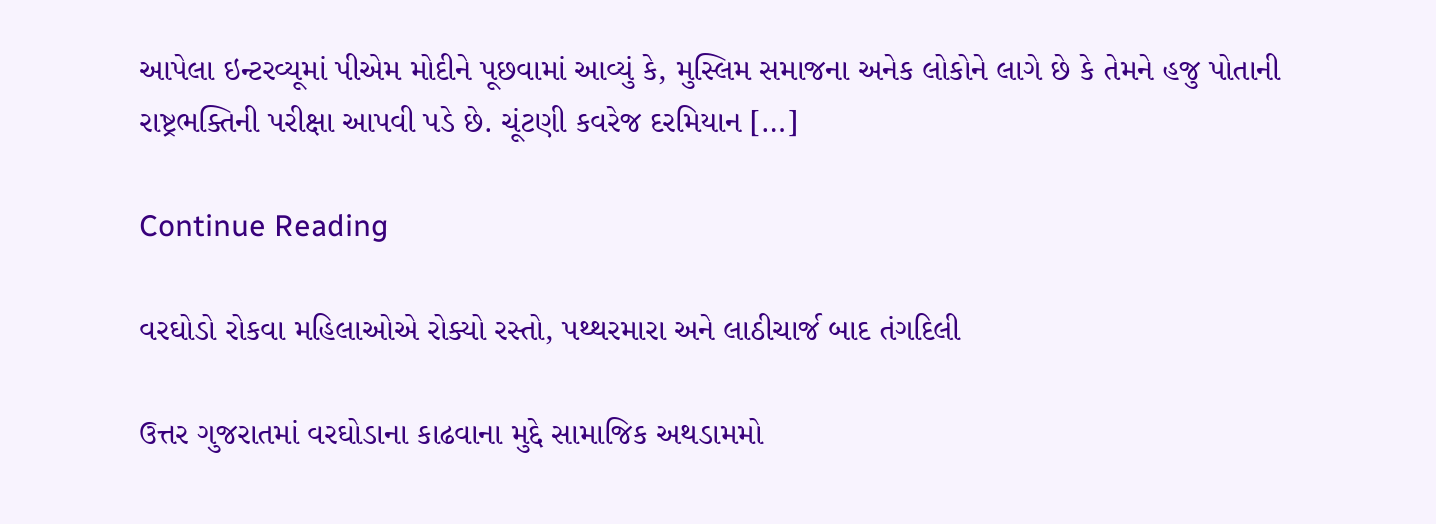આપેલા ઇન્ટરવ્યૂમાં પીએમ મોદીને પૂછવામાં આવ્યું કે, મુસ્લિમ સમાજના અનેક લોકોને લાગે છે કે તેમને હજુ પોતાની રાષ્ટ્રભક્તિની પરીક્ષા આપવી પડે છે. ચૂંટણી કવરેજ દરમિયાન […]

Continue Reading

વરઘોડો રોકવા મહિલાઓએ રોક્યો રસ્તો, પથ્થરમારા અને લાઠીચાર્જ બાદ તંગદિલી

ઉત્તર ગુજરાતમાં વરઘોડાના કાઢવાના મુદ્દે સામાજિક અથડામમો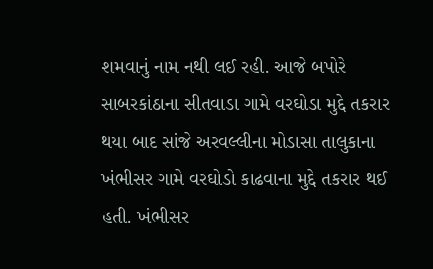શમવાનું નામ નથી લઈ રહી. આજે બપોરે સાબરકાંઠાના સીતવાડા ગામે વરઘોડા મુદ્દે તકરાર થયા બાદ સાંજે અરવલ્લીના મોડાસા તાલુકાના ખંભીસર ગામે વરઘોડો કાઢવાના મુદ્દે તકરાર થઈ હતી. ખંભીસર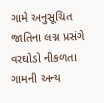ગામે અનુસૂચિત જાતિના લગ્ન પ્રસંગે વરઘોડો નીકળતા ગામની અન્ય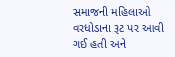સમાજની મહિલાઓ વરધોડાના રૂટ પર આવી ગઈ હતી અને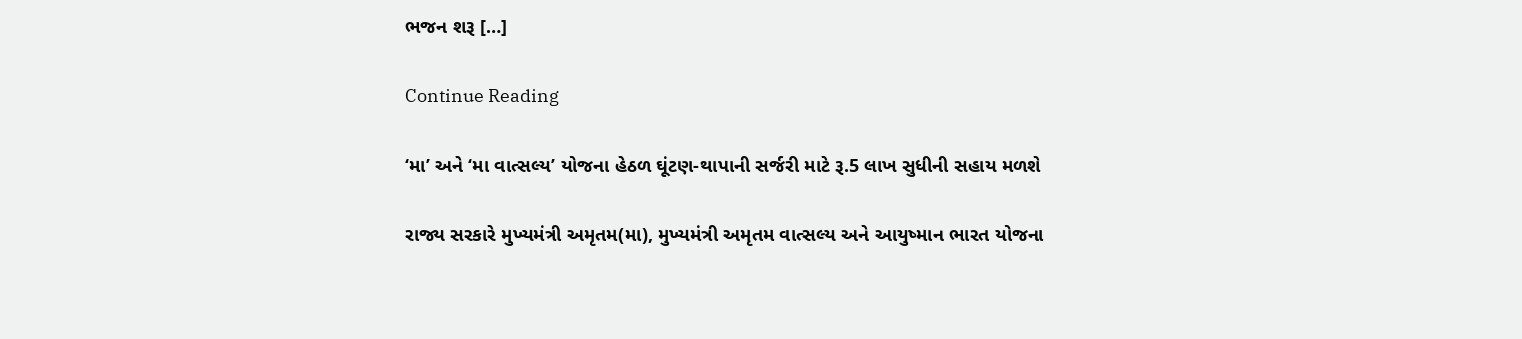ભજન શરૂ […]

Continue Reading

‘મા’ અને ‘મા વાત્સલ્ય’ યોજના હેઠળ ઘૂંટણ-થાપાની સર્જરી માટે રૂ.5 લાખ સુધીની સહાય મળશે

રાજ્ય સરકારે મુખ્યમંત્રી અમૃતમ(મા), મુખ્યમંત્રી અમૃતમ વાત્સલ્ય અને આયુષ્માન ભારત યોજના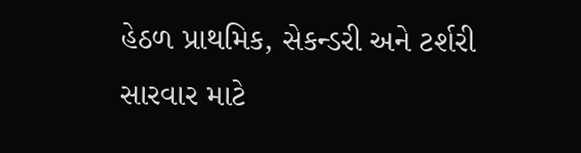હેઠળ પ્રાથમિક, સેકન્ડરી અને ટર્શરી સારવાર માટે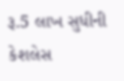રૂ.5 લાખ સુધીની કેશલેસ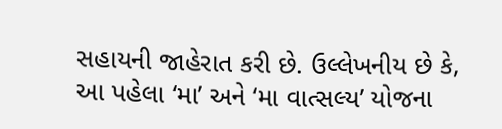સહાયની જાહેરાત કરી છે. ઉલ્લેખનીય છે કે, આ પહેલા ‘મા’ અને ‘મા વાત્સલ્ય’ યોજના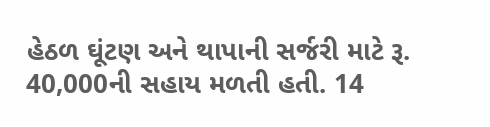હેઠળ ઘૂંટણ અને થાપાની સર્જરી માટે રૂ. 40,000ની સહાય મળતી હતી. 14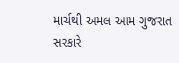માર્ચથી અમલ આમ ગુજરાત સરકારે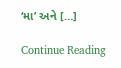‘મા’ અને […]

Continue Reading